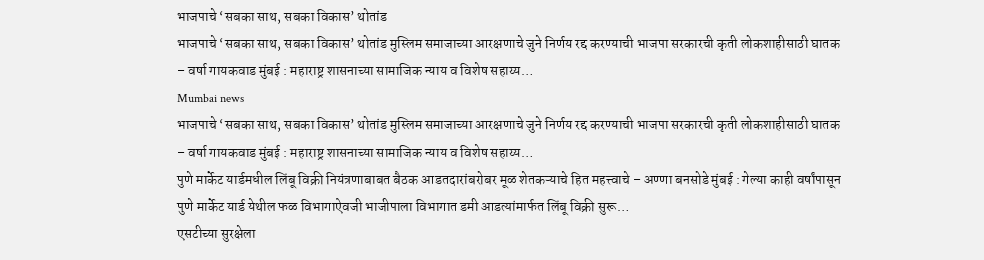भाजपाचे ‘सबका साथ, सबका विकास’ थोतांड
भाजपाचे ‘सबका साथ, सबका विकास’ थोतांड मुस्लिम समाजाच्या आरक्षणाचे जुने निर्णय रद्द करण्याची भाजपा सरकारची कृती लोकशाहीसाठी घातक – वर्षा गायकवाड मुंबई : महाराष्ट्र शासनाच्या सामाजिक न्याय व विशेष सहाय्य…
Mumbai news
भाजपाचे ‘सबका साथ, सबका विकास’ थोतांड मुस्लिम समाजाच्या आरक्षणाचे जुने निर्णय रद्द करण्याची भाजपा सरकारची कृती लोकशाहीसाठी घातक – वर्षा गायकवाड मुंबई : महाराष्ट्र शासनाच्या सामाजिक न्याय व विशेष सहाय्य…
पुणे मार्केट यार्डमधील लिंबू विक्री नियंत्रणाबाबत बैठक आडतदारांबरोबर मूळ शेतकऱ्याचे हित महत्त्वाचे – अण्णा बनसोडे मुंबई : गेल्या काही वर्षांपासून पुणे मार्केट यार्ड येथील फळ विभागाऐवजी भाजीपाला विभागात डमी आडत्यांमार्फत लिंबू विक्री सुरू…
एसटीच्या सुरक्षेला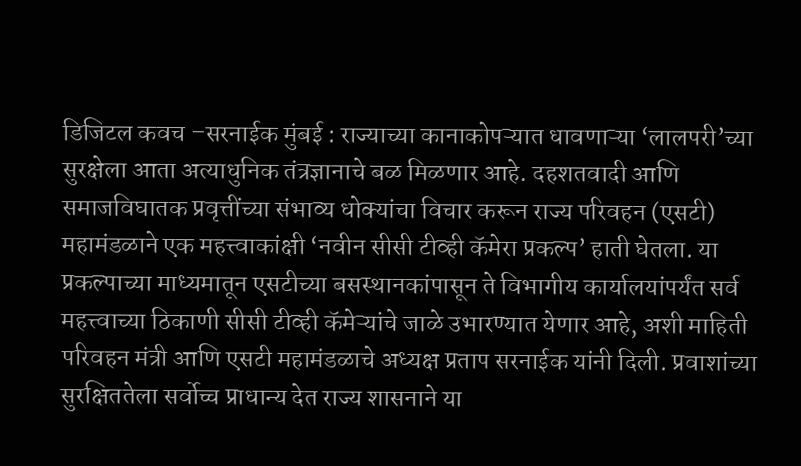डिजिटल कवच –सरनाईक मुंबई : राज्याच्या कानाकोपऱ्यात धावणाऱ्या ‘लालपरी’च्या सुरक्षेला आता अत्याधुनिक तंत्रज्ञानाचे बळ मिळणार आहे. दहशतवादी आणि समाजविघातक प्रवृत्तींच्या संभाव्य धोक्यांचा विचार करून राज्य परिवहन (एसटी) महामंडळाने एक महत्त्वाकांक्षी ‘नवीन सीसी टीव्ही कॅमेरा प्रकल्प’ हाती घेतला. या प्रकल्पाच्या माध्यमातून एसटीच्या बसस्थानकांपासून ते विभागीय कार्यालयांपर्यंत सर्व महत्त्वाच्या ठिकाणी सीसी टीव्ही कॅमेऱ्यांचे जाळे उभारण्यात येणार आहे, अशी माहिती परिवहन मंत्री आणि एसटी महामंडळाचे अध्यक्ष प्रताप सरनाईक यांनी दिली. प्रवाशांच्या सुरक्षिततेला सर्वोच्च प्राधान्य देत राज्य शासनाने या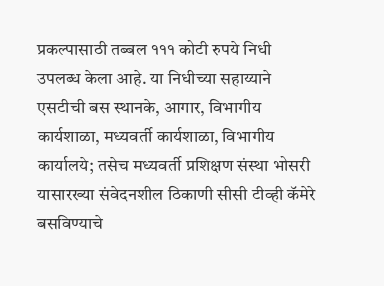प्रकल्पासाठी तब्बल १११ कोटी रुपये निधी उपलब्ध केला आहे. या निधीच्या सहाय्याने एसटीची बस स्थानके, आगार, विभागीय कार्यशाळा, मध्यवर्ती कार्यशाळा, विभागीय कार्यालये; तसेच मध्यवर्ती प्रशिक्षण संस्था भोसरी यासारख्या संवेदनशील ठिकाणी सीसी टीव्ही कॅमेरे बसविण्याचे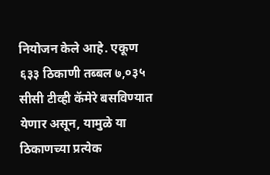नियोजन केले आहे. एकूण ६३३ ठिकाणी तब्बल ७,०३५ सीसी टीव्ही कॅमेरे बसविण्यात येणार असून, यामुळे या ठिकाणच्या प्रत्येक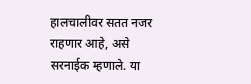हालचालीवर सतत नजर राहणार आहे, असे सरनाईक म्हणाले. या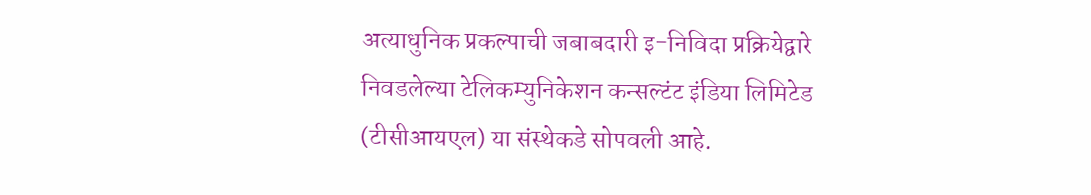अत्याधुनिक प्रकल्पाची जबाबदारी इ-निविदा प्रक्रियेद्वारे निवडलेल्या टेलिकम्युनिकेशन कन्सल्टंट इंडिया लिमिटेड (टीसीआयएल) या संस्थेकडे सोपवली आहे.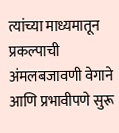त्यांच्या माध्यमातून प्रकल्पाची अंमलबजावणी वेगाने आणि प्रभावीपणे सुरू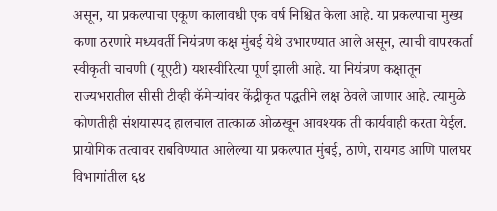असून, या प्रकल्पाचा एकूण कालावधी एक वर्ष निश्चित केला आहे. या प्रकल्पाचा मुख्य कणा ठरणारे मध्यवर्ती नियंत्रण कक्ष मुंबई येथे उभारण्यात आले असून, त्याची वापरकर्ता स्वीकृती चाचणी (यूएटी) यशस्वीरित्या पूर्ण झाली आहे. या नियंत्रण कक्षातून राज्यभरातील सीसी टीव्ही कॅमेऱ्यांवर केंद्रीकृत पद्धतीने लक्ष ठेवले जाणार आहे. त्यामुळे कोणतीही संशयास्पद हालचाल तात्काळ ओळखून आवश्यक ती कार्यवाही करता येईल. प्रायोगिक तत्वावर राबविण्यात आलेल्या या प्रकल्पात मुंबई, ठाणे, रायगड आणि पालघर विभागांतील ६४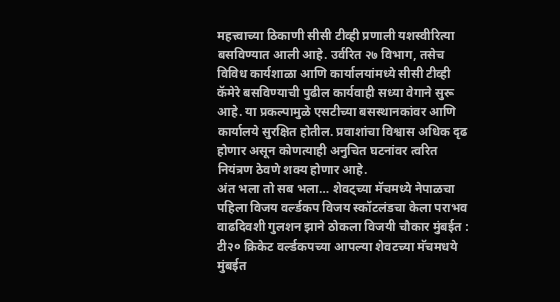महत्त्वाच्या ठिकाणी सीसी टीव्ही प्रणाली यशस्वीरित्या बसविण्यात आली आहे. उर्वरित २७ विभाग, तसेच विविध कार्यशाळा आणि कार्यालयांमध्ये सीसी टीव्ही कॅमेरे बसविण्याची पुढील कार्यवाही सध्या वेगाने सुरू आहे. या प्रकल्पामुळे एसटीच्या बसस्थानकांवर आणि कार्यालये सुरक्षित होतील. प्रवाशांचा विश्वास अधिक दृढ होणार असून कोणत्याही अनुचित घटनांवर त्वरित नियंत्रण ठेवणे शक्य होणार आहे.
अंत भला तो सब भला… शेवट्च्या मॅचमध्ये नेपाळचा पहिला विजय वर्ल्डकप विजय स्कॉटलंडचा केला पराभव वाढदिवशी गुलशन झाने ठोकला विजयी चौकार मुंबईत : टी२० क्रिकेट वर्ल्डकपच्या आपल्या शेवटच्या मॅचमधये मुंबईत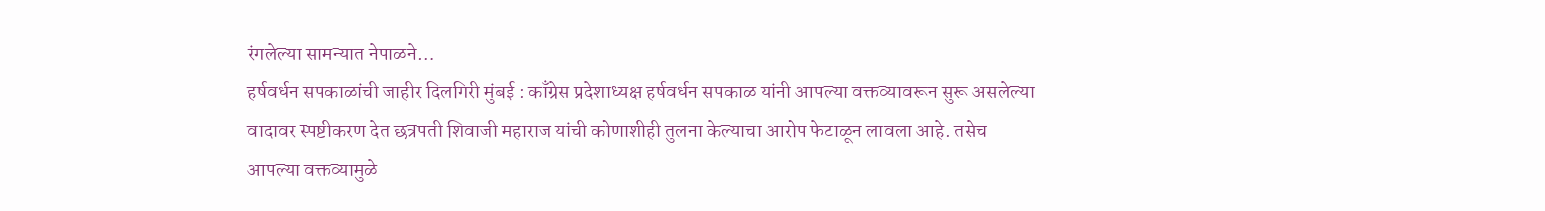रंगलेल्या सामन्यात नेपाळने…
हर्षवर्धन सपकाळांची जाहीर दिलगिरी मुंबई : काँग्रेस प्रदेशाध्यक्ष हर्षवर्धन सपकाळ यांनी आपल्या वक्तव्यावरून सुरू असलेल्या वादावर स्पष्टीकरण देत छत्रपती शिवाजी महाराज यांची कोणाशीही तुलना केल्याचा आरोप फेटाळून लावला आहे. तसेच आपल्या वक्तव्यामुळे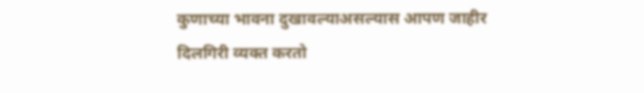कुणाच्या भावना दुखावल्याअसल्यास आपण जाहीर दिलगिरी व्यक्त करतो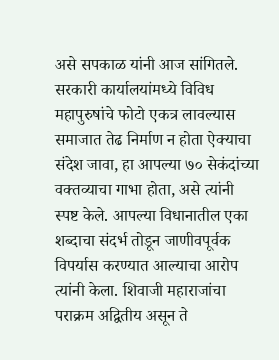असे सपकाळ यांनी आज सांगितले. सरकारी कार्यालयांमध्ये विविध महापुरुषांचे फोटो एकत्र लावल्यास समाजात तेढ निर्माण न होता ऐक्याचा संदेश जावा, हा आपल्या ७० सेकंदांच्या वक्तव्याचा गाभा होता, असे त्यांनी स्पष्ट केले. आपल्या विधानातील एका शब्दाचा संदर्भ तोडून जाणीवपूर्वक विपर्यास करण्यात आल्याचा आरोप त्यांनी केला. शिवाजी महाराजांचा पराक्रम अद्वितीय असून ते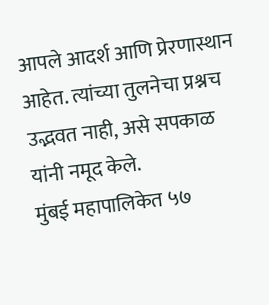आपले आदर्श आणि प्रेरणास्थान आहेत. त्यांच्या तुलनेचा प्रश्नच उद्भवत नाही, असे सपकाळ यांनी नमूद केले.
मुंबई महापालिकेत ५७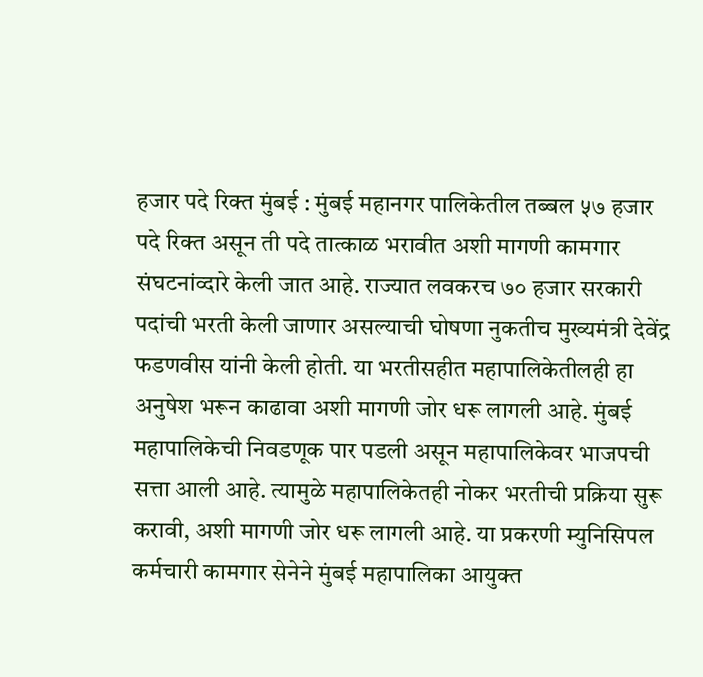हजार पदे रिक्त मुंबई : मुंबई महानगर पालिकेतील तब्बल ५७ हजार पदे रिक्त असून ती पदे तात्काळ भरावीत अशी मागणी कामगार संघटनांव्दारे केली जात आहे. राज्यात लवकरच ७० हजार सरकारी पदांची भरती केली जाणार असल्याची घोषणा नुकतीच मुख्यमंत्री देवेंद्र फडणवीस यांनी केली होती. या भरतीसहीत महापालिकेतीलही हा अनुषेश भरून काढावा अशी मागणी जोर धरू लागली आहे. मुंबई महापालिकेची निवडणूक पार पडली असून महापालिकेवर भाजपची सत्ता आली आहे. त्यामुळे महापालिकेतही नोकर भरतीची प्रक्रिया सुरू करावी, अशी मागणी जोर धरू लागली आहे. या प्रकरणी म्युनिसिपल कर्मचारी कामगार सेनेने मुंबई महापालिका आयुक्त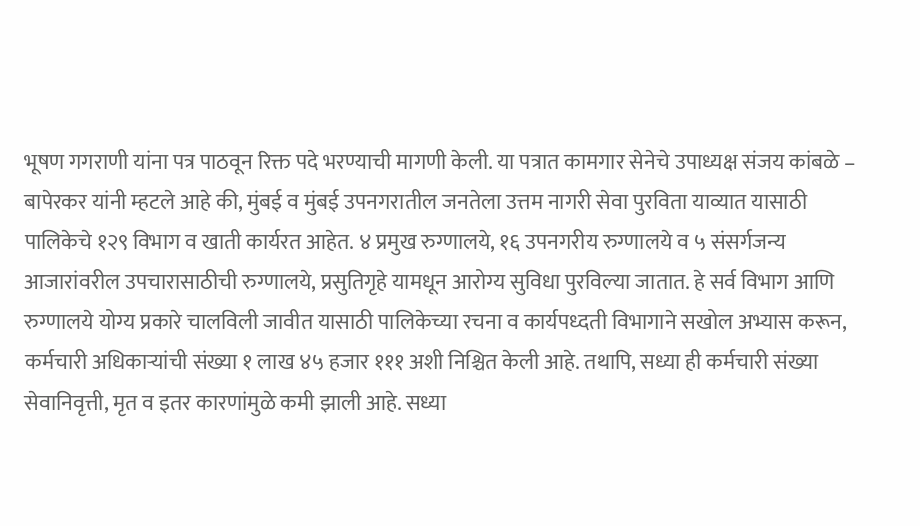भूषण गगराणी यांना पत्र पाठवून रिक्त पदे भरण्याची मागणी केली. या पत्रात कामगार सेनेचे उपाध्यक्ष संजय कांबळे – बापेरकर यांनी म्हटले आहे की, मुंबई व मुंबई उपनगरातील जनतेला उत्तम नागरी सेवा पुरविता याव्यात यासाठी पालिकेचे १२९ विभाग व खाती कार्यरत आहेत. ४ प्रमुख रुग्णालये, १६ उपनगरीय रुग्णालये व ५ संसर्गजन्य आजारांवरील उपचारासाठीची रुग्णालये, प्रसुतिगृहे यामधून आरोग्य सुविधा पुरविल्या जातात. हे सर्व विभाग आणि रुग्णालये योग्य प्रकारे चालविली जावीत यासाठी पालिकेच्या रचना व कार्यपध्दती विभागाने सखोल अभ्यास करून, कर्मचारी अधिकाऱ्यांची संख्या १ लाख ४५ हजार १११ अशी निश्चित केली आहे. तथापि, सध्या ही कर्मचारी संख्या सेवानिवृत्ती, मृत व इतर कारणांमुळे कमी झाली आहे. सध्या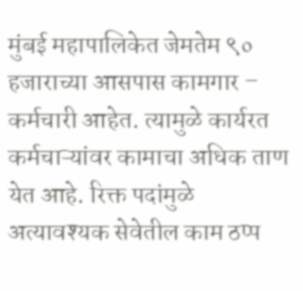मुंबई महापालिकेत जेमतेम ९० हजाराच्या आसपास कामगार – कर्मचारी आहेत. त्यामुळे कार्यरत कर्मचाऱ्यांवर कामाचा अधिक ताण येत आहे. रिक्त पदांमुळे अत्यावश्यक सेवेतील काम ठप्प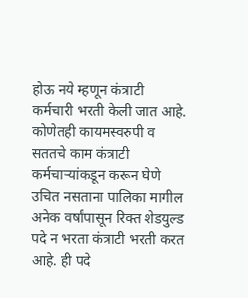होऊ नये म्हणून कंत्राटी कर्मचारी भरती केली जात आहे. कोणेतही कायमस्वरुपी व सततचे काम कंत्राटी कर्मचाऱ्यांकडून करून घेणे उचित नसताना पालिका मागील अनेक वर्षांपासून रिक्त शेडयुल्ड पदे न भरता कंत्राटी भरती करत आहे. ही पदे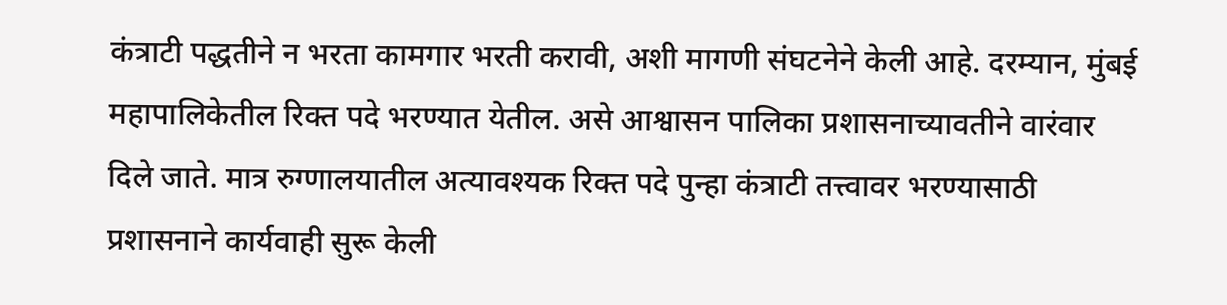कंत्राटी पद्धतीने न भरता कामगार भरती करावी, अशी मागणी संघटनेने केली आहे. दरम्यान, मुंबई महापालिकेतील रिक्त पदे भरण्यात येतील. असे आश्वासन पालिका प्रशासनाच्यावतीने वारंवार दिले जाते. मात्र रुग्णालयातील अत्यावश्यक रिक्त पदे पुन्हा कंत्राटी तत्त्वावर भरण्यासाठी प्रशासनाने कार्यवाही सुरू केली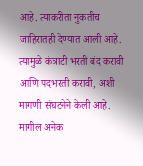आहे. त्याकरीता नुकतीच जाहिरातही देण्यात आली आहे. त्यामुळे कंत्राटी भरती बंद करावी आणि पदभरती करावी, अशी मागणी संघटनेने केली आहे. मागील अनेक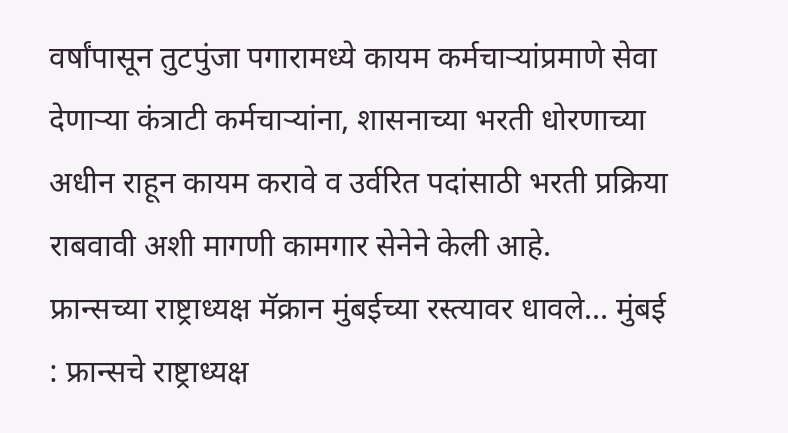वर्षांपासून तुटपुंजा पगारामध्ये कायम कर्मचाऱ्यांप्रमाणे सेवा देणाऱ्या कंत्राटी कर्मचाऱ्यांना, शासनाच्या भरती धोरणाच्या अधीन राहून कायम करावे व उर्वरित पदांसाठी भरती प्रक्रिया राबवावी अशी मागणी कामगार सेनेने केली आहे.
फ्रान्सच्या राष्ट्राध्यक्ष मॅक्रान मुंबईच्या रस्त्यावर धावले… मुंबई : फ्रान्सचे राष्ट्राध्यक्ष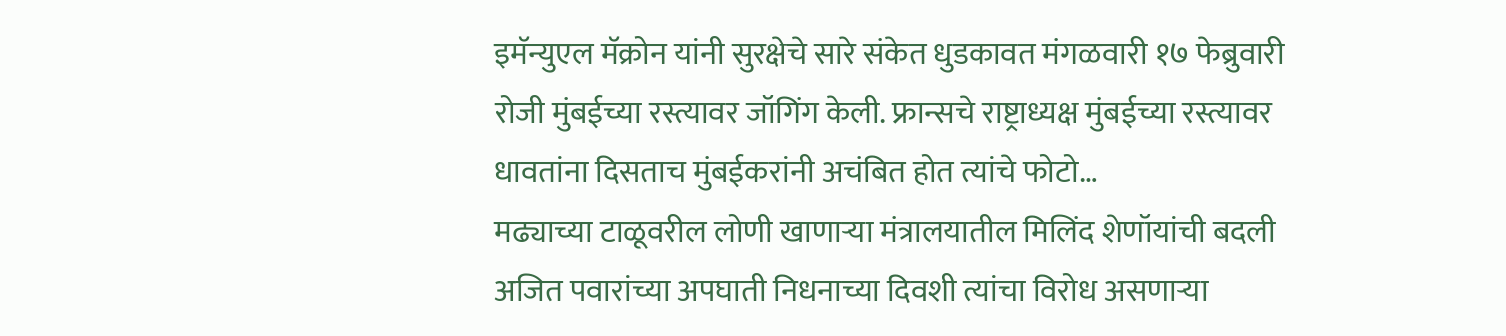इमॅन्युएल मॅक्रोन यांनी सुरक्षेचे सारे संकेत धुडकावत मंगळवारी १७ फेब्रुवारी रोजी मुंबईच्या रस्त्यावर जॉगिंग केली. फ्रान्सचे राष्ट्राध्यक्ष मुंबईच्या रस्त्यावर धावतांना दिसताच मुंबईकरांनी अचंबित होत त्यांचे फोटो…
मढ्याच्या टाळूवरील लोणी खाणाऱ्या मंत्रालयातील मिलिंद शेणॉयांची बदली अजित पवारांच्या अपघाती निधनाच्या दिवशी त्यांचा विरोध असणाऱ्या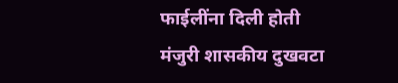फाईलींना दिली होती मंजुरी शासकीय दुखवटा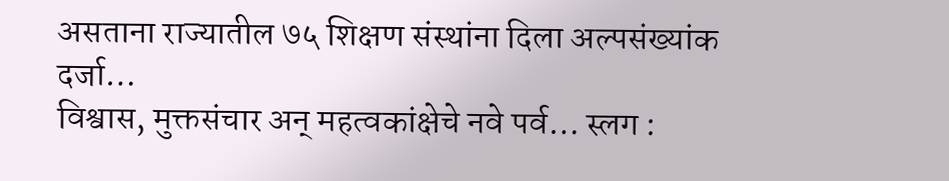असताना राज्यातील ७५ शिक्षण संस्थांना दिला अल्पसंख्यांक दर्जा…
विश्वास, मुक्तसंचार अन् महत्वकांक्षेचे नवे पर्व… स्लग :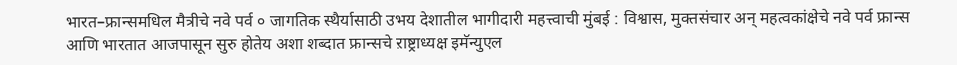भारत–फ्रान्समधिल मैत्रीचे नवे पर्व ० जागतिक स्थैर्यासाठी उभय देशातील भागीदारी महत्त्वाची मुंबई : विश्वास, मुक्तसंचार अन् महत्वकांक्षेचे नवे पर्व फ्रान्स आणि भारतात आजपासून सुरु होतेय अशा शब्दात फ्रान्सचे ऱाष्ट्राध्यक्ष इमॅन्युएल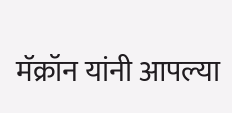मॅक्रॉन यांनी आपल्या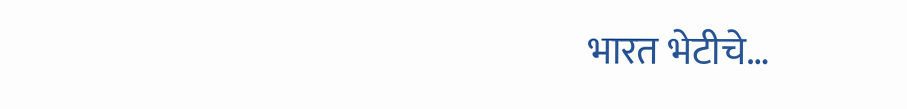भारत भेटीचे…